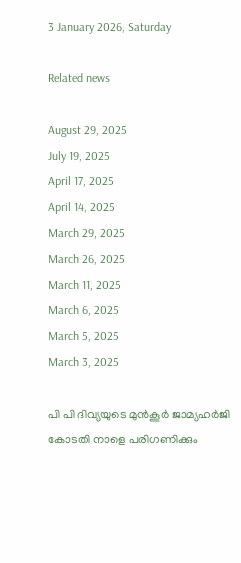3 January 2026, Saturday

Related news

August 29, 2025
July 19, 2025
April 17, 2025
April 14, 2025
March 29, 2025
March 26, 2025
March 11, 2025
March 6, 2025
March 5, 2025
March 3, 2025

പി പി ദിവ്യയുടെ മുൻകൂർ ജാമ്യഹര്‍ജി കോടതി നാളെ പരിഗണിക്കും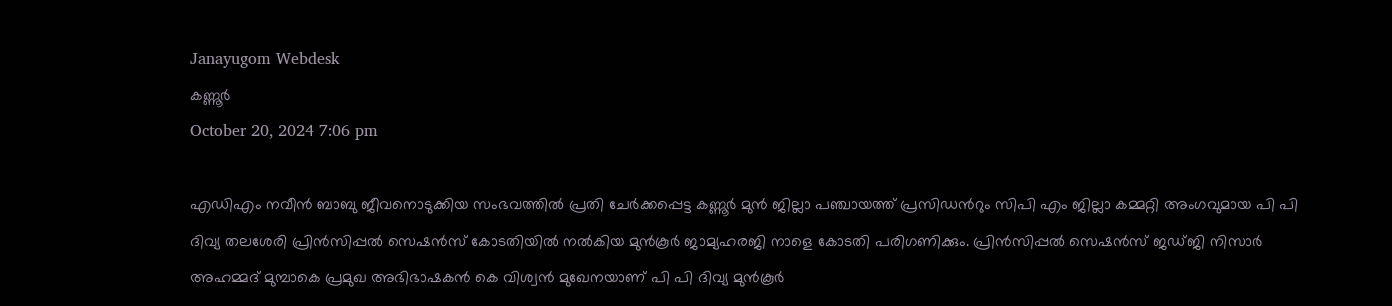Janayugom Webdesk
കണ്ണൂര്‍
October 20, 2024 7:06 pm

എഡിഎം നവീന്‍ ബാബു ജീവനൊടുക്കിയ സംഭവത്തിൽ പ്രതി ചേർക്കപ്പെട്ട കണ്ണൂർ മുൻ ജില്ലാ പഞ്ചായത്ത് പ്രസിഡന്‍റും സിപി എം ജില്ലാ കമ്മറ്റി അംഗവുമായ പി പി ദിവ്യ തലശേരി പ്രിൻസിപ്പൽ സെഷൻസ് കോടതിയിൽ നൽകിയ മുൻകൂർ ജാമ്യഹരജി നാളെ കോടതി പരിഗണിക്കും. പ്രിൻസിപ്പൽ സെഷൻസ് ജഡ്ജി നിസാർ അഹമ്മദ് മുമ്പാകെ പ്രമുഖ അഭിഭാഷകന്‍ കെ വിശ്വന്‍ മുഖേനയാണ് പി പി ദിവ്യ മുന്‍കൂര്‍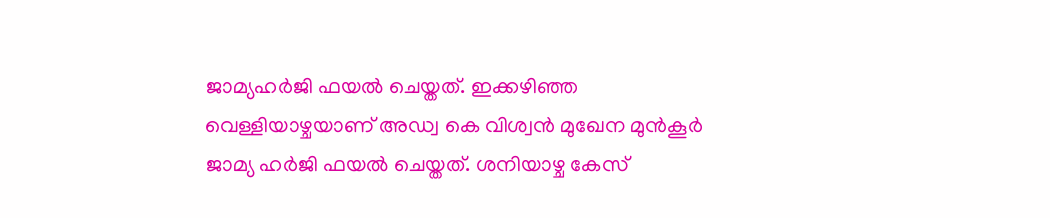ജാമ്യഹർജി ഫയൽ ചെയ്തത്. ഇക്കഴിഞ്ഞ വെള്ളിയാഴ്ചയാണ് അഡ്വ കെ വിശ്വൻ മുഖേന മുൻകൂർ ജാമ്യ ഹർജി ഫയൽ ചെയ്തത്. ശനിയാഴ്ച കേസ്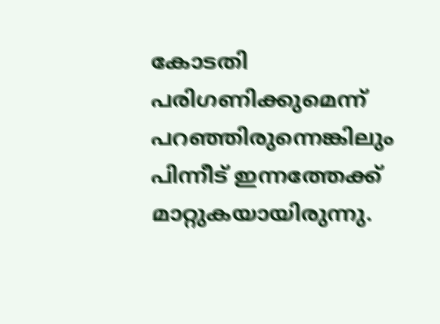കോടതി പരിഗണിക്കുമെന്ന് പറഞ്ഞിരുന്നെങ്കിലും പിന്നീട് ഇന്നത്തേക്ക് മാറ്റുകയായിരുന്നു.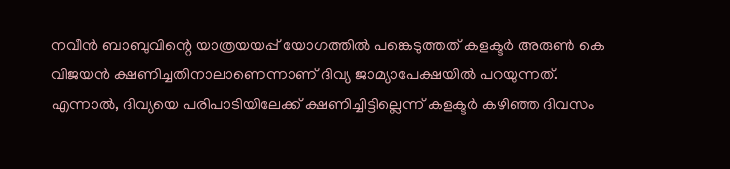നവീന്‍ ബാബുവിന്റെ യാത്രയയപ്പ് യോഗത്തില്‍ പങ്കെടുത്തത് കളക്ടര്‍ അരുണ്‍ കെ വിജയന്‍ ക്ഷണിച്ചതിനാലാണെന്നാണ് ദിവ്യ ജാമ്യാപേക്ഷയില്‍ പറയുന്നത്. എന്നാല്‍, ദിവ്യയെ പരിപാടിയിലേക്ക് ക്ഷണിച്ചിട്ടില്ലെന്ന് കളക്ടര്‍ കഴിഞ്ഞ ദിവസം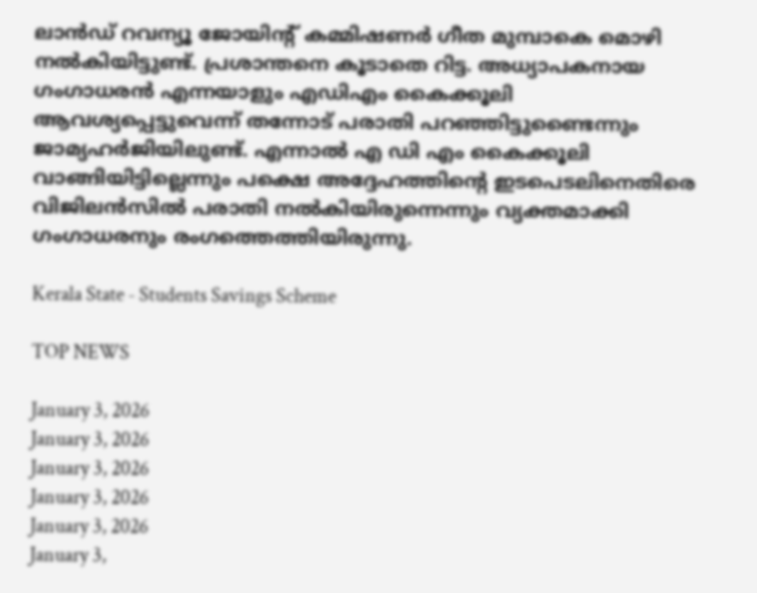ലാന്‍ഡ് റവന്യൂ ജോയിന്റ് കമ്മിഷണര്‍ ഗീത മുമ്പാകെ മൊഴി നല്‍കിയിട്ടുണ്ട്. പ്രശാന്തനെ കൂടാതെ റിട്ട. അധ്യാപകനായ ഗംഗാധരന്‍ എന്നയാളും എഡിഎം കൈക്കൂലി ആവശ്യപ്പെട്ടുവെന്ന് തന്നോട് പരാതി പറഞ്ഞിട്ടുണ്ടൈന്നും ജാമ്യഹര്‍ജിയിലുണ്ട്. എന്നാല്‍ എ ഡി എം കൈക്കൂലി വാങ്ങിയിട്ടില്ലെന്നും പക്ഷെ അദ്ദേഹത്തിൻ്റെ ഇടപെടലിനെതിരെ വിജിലൻസിൽ പരാതി നൽകിയിരുന്നെന്നും വ്യക്തമാക്കി ഗംഗാധരനും രംഗത്തെത്തിയിരുന്നു.

Kerala State - Students Savings Scheme

TOP NEWS

January 3, 2026
January 3, 2026
January 3, 2026
January 3, 2026
January 3, 2026
January 3,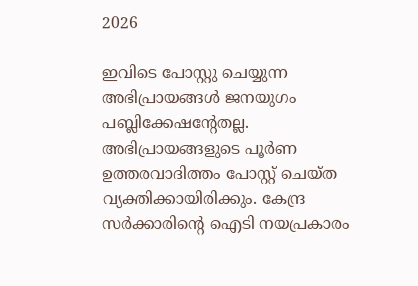2026

ഇവിടെ പോസ്റ്റു ചെയ്യുന്ന അഭിപ്രായങ്ങള്‍ ജനയുഗം പബ്ലിക്കേഷന്റേതല്ല. അഭിപ്രായങ്ങളുടെ പൂര്‍ണ ഉത്തരവാദിത്തം പോസ്റ്റ് ചെയ്ത വ്യക്തിക്കായിരിക്കും. കേന്ദ്ര സര്‍ക്കാരിന്റെ ഐടി നയപ്രകാരം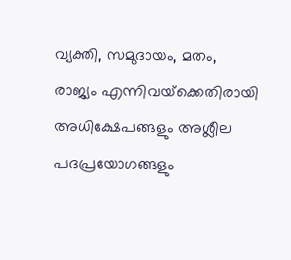വ്യക്തി, സമുദായം, മതം, രാജ്യം എന്നിവയ്‌ക്കെതിരായി അധിക്ഷേപങ്ങളും അശ്ലീല പദപ്രയോഗങ്ങളും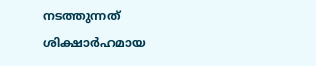നടത്തുന്നത് ശിക്ഷാര്‍ഹമായ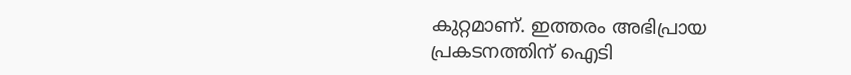കുറ്റമാണ്. ഇത്തരം അഭിപ്രായ പ്രകടനത്തിന് ഐടി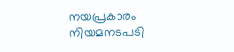നയപ്രകാരം നിയമനടപടി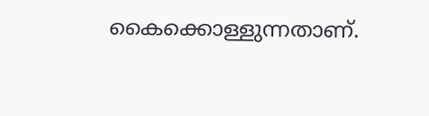കൈക്കൊള്ളുന്നതാണ്.